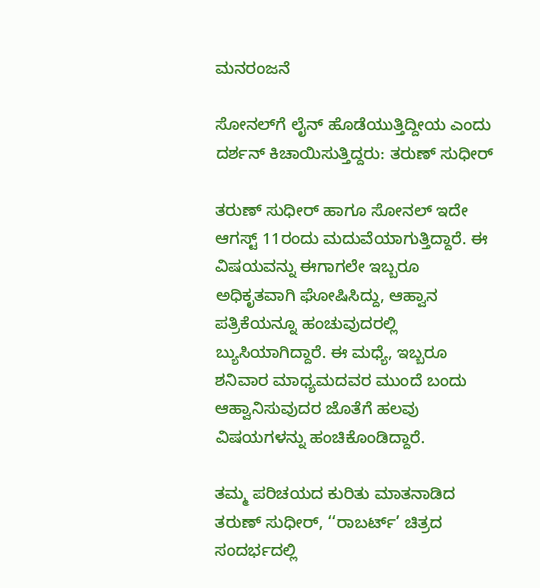ಮನರಂಜನೆ

ಸೋನಲ್‍ಗೆ ಲೈನ್‍ ಹೊಡೆಯುತ್ತಿದ್ದೀಯ ಎಂದು ದರ್ಶನ್‍ ಕಿಚಾಯಿಸುತ್ತಿದ್ದರು: ತರುಣ್ ಸುಧೀರ್

ತರುಣ್‍ ಸುಧೀರ್ ಹಾಗೂ ಸೋನಲ್‍ ಇದೇ ಆಗಸ್ಟ್ 11ರಂದು ಮದುವೆಯಾಗುತ್ತಿದ್ದಾರೆ. ಈ ವಿಷಯವನ್ನು ಈಗಾಗಲೇ ಇಬ್ಬರೂ ಅಧಿಕೃತವಾಗಿ ಘೋಷಿಸಿದ್ದು, ಆಹ್ವಾನ ಪತ್ರಿಕೆಯನ್ನೂ ಹಂಚುವುದರಲ್ಲಿ ಬ್ಯುಸಿಯಾಗಿದ್ದಾರೆ. ಈ ಮಧ್ಯೆ, ಇಬ್ಬರೂ ಶನಿವಾರ ಮಾಧ್ಯಮದವರ ಮುಂದೆ ಬಂದು ಆಹ್ವಾನಿಸುವುದರ ಜೊತೆಗೆ ಹಲವು ವಿಷಯಗಳನ್ನು ಹಂಚಿಕೊಂಡಿದ್ದಾರೆ.

ತಮ್ಮ ಪರಿಚಯದ ಕುರಿತು ಮಾತನಾಡಿದ ತರುಣ್‍ ಸುಧೀರ್, ‘‘ರಾಬರ್ಟ್’ ಚಿತ್ರದ ಸಂದರ್ಭದಲ್ಲಿ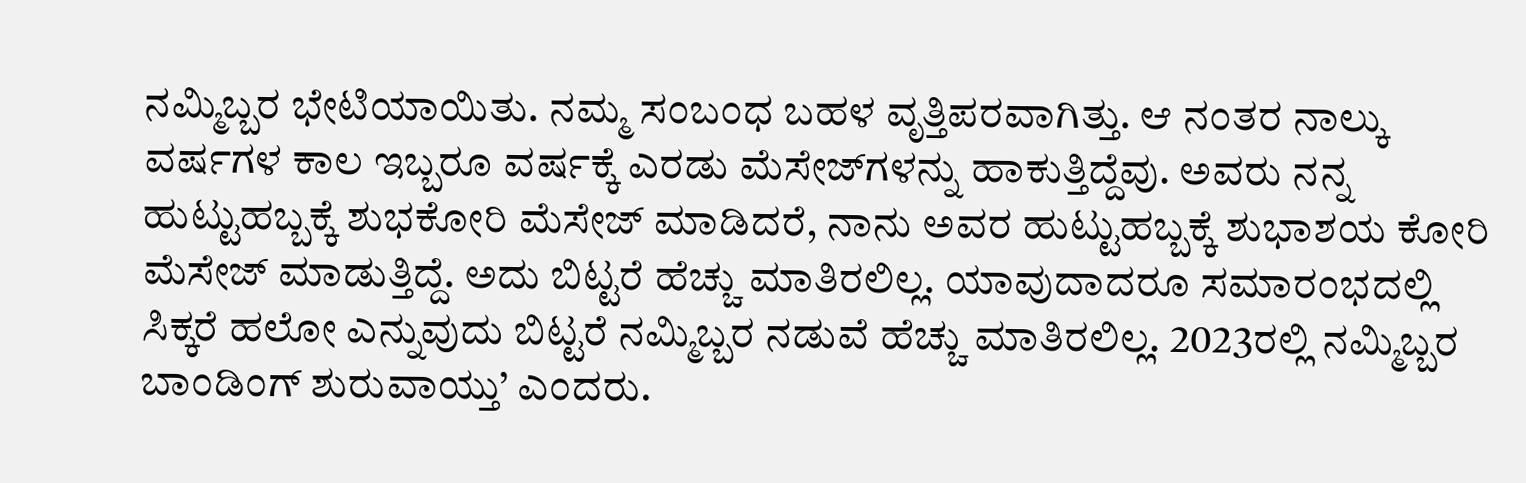ನಮ್ಮಿಬ್ಬರ ಭೇಟಿಯಾಯಿತು. ನಮ್ಮ ಸಂಬಂಧ ಬಹಳ ವೃತ್ತಿಪರವಾಗಿತ್ತು. ಆ ನಂತರ ನಾಲ್ಕು ವರ್ಷಗಳ ಕಾಲ ಇಬ್ಬರೂ ವರ್ಷಕ್ಕೆ ಎರಡು ಮೆಸೇಜ್‍ಗಳನ್ನು ಹಾಕುತ್ತಿದ್ದೆವು. ಅವರು ನನ್ನ ಹುಟ್ಟುಹಬ್ಬಕ್ಕೆ ಶುಭಕೋರಿ ಮೆಸೇಜ್ ಮಾಡಿದರೆ, ನಾನು ಅವರ ಹುಟ್ಟುಹಬ್ಬಕ್ಕೆ ಶುಭಾಶಯ ಕೋರಿ ಮೆಸೇಜ್ ಮಾಡುತ್ತಿದ್ದೆ. ಅದು ಬಿಟ್ಟರೆ ಹೆಚ್ಚು ಮಾತಿರಲಿಲ್ಲ. ಯಾವುದಾದರೂ ಸಮಾರಂಭದಲ್ಲಿ ಸಿಕ್ಕರೆ ಹಲೋ ಎನ್ನುವುದು ಬಿಟ್ಟರೆ ನಮ್ಮಿಬ್ಬರ ನಡುವೆ ಹೆಚ್ಚು ಮಾತಿರಲಿಲ್ಲ. 2023ರಲ್ಲಿ ನಮ್ಮಿಬ್ಬರ ಬಾಂಡಿಂಗ್‍ ಶುರುವಾಯ್ತು’ ಎಂದರು.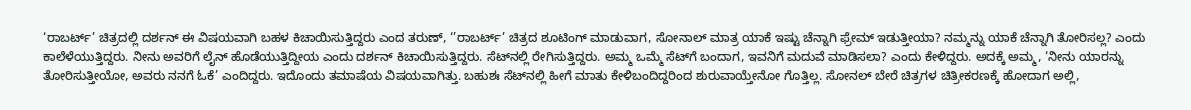‘ರಾಬರ್ಟ್’ ಚಿತ್ರದಲ್ಲಿ ದರ್ಶನ್‍ ಈ ವಿಷಯವಾಗಿ ಬಹಳ ಕಿಚಾಯಿಸುತ್ತಿದ್ದರು ಎಂದ ತರುಣ್, ‘’ರಾಬರ್ಟ್’ ಚಿತ್ರದ ಶೂಟಿಂಗ್ ಮಾಡುವಾಗ, ಸೋನಾಲ್‍ ಮಾತ್ರ ಯಾಕೆ ಇಷ್ಟು ಚೆನ್ನಾಗಿ ಫ್ರೇಮ್ ಇಡುತ್ತೀಯಾ? ನಮ್ಮನ್ನು ಯಾಕೆ ಚೆನ್ನಾಗಿ ತೋರಿಸಲ್ಲ? ಎಂದು ಕಾಲೆಳೆಯುತ್ತಿದ್ದರು. ನೀನು ಅವರಿಗೆ ಲೈನ್‍ ಹೊಡೆಯುತ್ತಿದ್ದೀಯ ಎಂದು ದರ್ಶನ್‍ ಕಿಚಾಯಿಸುತ್ತಿದ್ದರು. ಸೆಟ್‍ನಲ್ಲಿ ರೇಗಿಸುತ್ತಿದ್ದರು. ಅಮ್ಮ ಒಮ್ಮೆ ಸೆಟ್‍ಗೆ ಬಂದಾಗ, ಇವನಿಗೆ ಮದುವೆ ಮಾಡಿಸಲಾ? ಎಂದು ಕೇಳಿದ್ದರು. ಅದಕ್ಕೆ ಅಮ್ಮ, ‘ನೀನು ಯಾರನ್ನು ತೋರಿಸುತ್ತೀಯೋ, ಅವರು ನನಗೆ ಓಕೆ’ ಎಂದಿದ್ದರು. ಇದೊಂದು ತಮಾಷೆಯ ವಿಷಯವಾಗಿತ್ತು. ಬಹುಶಃ ಸೆಟ್‍ನಲ್ಲಿ ಹೀಗೆ ಮಾತು ಕೇಳಿಬಂದಿದ್ದರಿಂದ ಶುರುವಾಯ್ತೇನೋ ಗೊತ್ತಿಲ್ಲ. ಸೋನಲ್‍ ಬೇರೆ ಚಿತ್ರಗಳ ಚಿತ್ರೀಕರಣಕ್ಕೆ ಹೋದಾಗ ಅಲ್ಲಿ,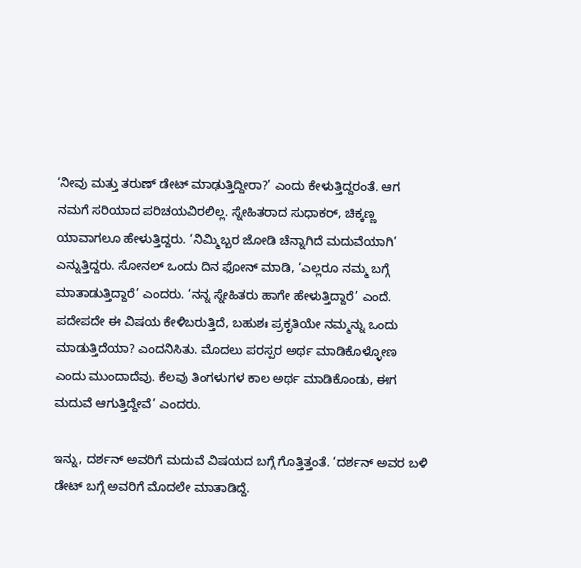‘ನೀವು ಮತ್ತು ತರುಣ್ ಡೇಟ್ ಮಾಢುತ್ತಿದ್ದೀರಾ?’ ಎಂದು ಕೇಳುತ್ತಿದ್ದರಂತೆ. ಆಗ ನಮಗೆ ಸರಿಯಾದ ಪರಿಚಯವಿರಲಿಲ್ಲ. ಸ್ನೇಹಿತರಾದ ಸುಧಾಕರ್, ಚಿಕ್ಕಣ್ಣ ಯಾವಾಗಲೂ ಹೇಳುತ್ತಿದ್ದರು. ‘ನಿಮ್ಮಿಬ್ಬರ ಜೋಡಿ ಚೆನ್ನಾಗಿದೆ ಮದುವೆಯಾಗಿ’ ಎನ್ನುತ್ತಿದ್ದರು. ಸೋನಲ್ ಒಂದು ದಿನ ಫೋನ್ ಮಾಡಿ, ‘ಎಲ್ಲರೂ ನಮ್ಮ ಬಗ್ಗೆ ಮಾತಾಡುತ್ತಿದ್ದಾರೆ’ ಎಂದರು. ‘ನನ್ನ ಸ್ನೇಹಿತರು ಹಾಗೇ ಹೇಳುತ್ತಿದ್ದಾರೆ’ ಎಂದೆ. ಪದೇಪದೇ ಈ ವಿಷಯ ಕೇಳಿಬರುತ್ತಿದೆ, ಬಹುಶಃ ಪ್ರಕೃತಿಯೇ ನಮ್ಮನ್ನು ಒಂದು ಮಾಡುತ್ತಿದೆಯಾ? ಎಂದನಿಸಿತು. ಮೊದಲು ಪರಸ್ಪರ ಅರ್ಥ ಮಾಡಿಕೊಳ್ಳೋಣ ಎಂದು ಮುಂದಾದೆವು. ಕೆಲವು ತಿಂಗಳುಗಳ ಕಾಲ ಅರ್ಥ ಮಾಡಿಕೊಂಡು, ಈಗ ಮದುವೆ ಆಗುತ್ತಿದ್ದೇವೆ’ ಎಂದರು.

ಇನ್ನು, ದರ್ಶನ್‍ ಅವರಿಗೆ ಮದುವೆ ವಿಷಯದ ಬಗ್ಗೆ ಗೊತ್ತಿತ್ತಂತೆ. ‘ದರ್ಶನ್‍ ಅವರ ಬಳಿ ಡೇಟ್‍ ಬಗ್ಗೆ ಅವರಿಗೆ ಮೊದಲೇ ಮಾತಾಡಿದ್ದೆ.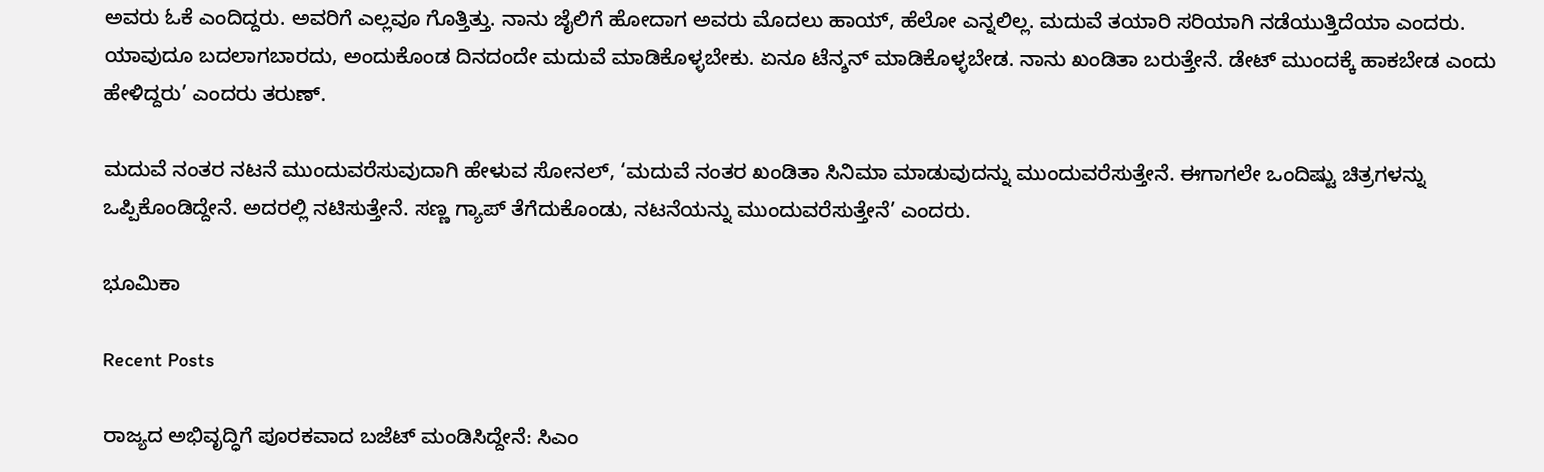ಅವರು ಓಕೆ ಎಂದಿದ್ದರು. ಅವರಿಗೆ ಎಲ್ಲವೂ ಗೊತ್ತಿತ್ತು. ನಾನು ಜೈಲಿಗೆ ಹೋದಾಗ ಅವರು ಮೊದಲು ಹಾಯ್‍, ಹೆಲೋ ಎನ್ನಲಿಲ್ಲ. ಮದುವೆ ತಯಾರಿ ಸರಿಯಾಗಿ ನಡೆಯುತ್ತಿದೆಯಾ ಎಂದರು. ಯಾವುದೂ ಬದಲಾಗಬಾರದು, ಅಂದುಕೊಂಡ ದಿನದಂದೇ ಮದುವೆ ಮಾಡಿಕೊಳ್ಳಬೇಕು. ಏನೂ ಟೆನ್ಶನ್ ‍ಮಾಡಿಕೊಳ್ಳಬೇಡ. ನಾನು ಖಂಡಿತಾ ಬರುತ್ತೇನೆ. ಡೇಟ್ ಮುಂದಕ್ಕೆ ಹಾಕಬೇಡ ಎಂದು ಹೇಳಿದ್ದರು’ ಎಂದರು ತರುಣ್‍.

ಮದುವೆ ನಂತರ ನಟನೆ ಮುಂದುವರೆಸುವುದಾಗಿ ಹೇಳುವ ಸೋನಲ್, ‘ಮದುವೆ ನಂತರ ಖಂಡಿತಾ ಸಿನಿಮಾ ಮಾಡುವುದನ್ನು ಮುಂದುವರೆಸುತ್ತೇನೆ. ಈಗಾಗಲೇ ಒಂದಿಷ್ಟು ಚಿತ್ರಗಳನ್ನು ಒಪ್ಪಿಕೊಂಡಿದ್ದೇನೆ. ಅದರಲ್ಲಿ ನಟಿಸುತ್ತೇನೆ. ಸಣ್ಣ ಗ್ಯಾಪ್‍ ತೆಗೆದುಕೊಂಡು, ನಟನೆಯನ್ನು ಮುಂದುವರೆಸುತ್ತೇನೆ’ ಎಂದರು.

ಭೂಮಿಕಾ

Recent Posts

ರಾಜ್ಯದ ಅಭಿವೃದ್ಧಿಗೆ ಪೂರಕವಾದ ಬಜೆಟ್‌ ಮಂಡಿಸಿದ್ದೇನೆ: ಸಿಎಂ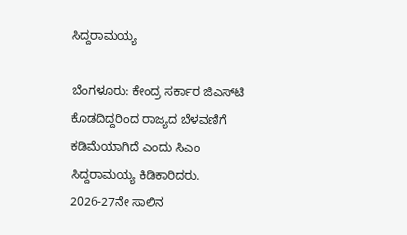ಸಿದ್ದರಾಮಯ್ಯ

ಬೆಂಗಳೂರು: ಕೇಂದ್ರ ಸರ್ಕಾರ ಜಿಎಸ್‌ಟಿ ಕೊಡದಿದ್ದರಿಂದ ರಾಜ್ಯದ ಬೆಳವಣಿಗೆ ಕಡಿಮೆಯಾಗಿದೆ ಎಂದು ಸಿಎಂ ಸಿದ್ದರಾಮಯ್ಯ ಕಿಡಿಕಾರಿದರು. 2026-27ನೇ ಸಾಲಿನ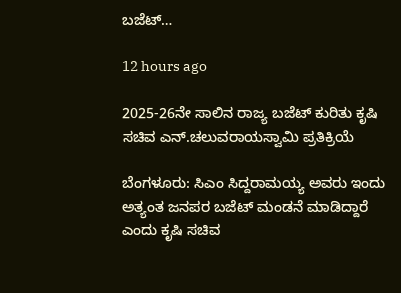ಬಜೆಟ್‌…

12 hours ago

2025-26ನೇ ಸಾಲಿನ ರಾಜ್ಯ ಬಜೆಟ್ ಕುರಿತು ಕೃಷಿ ಸಚಿವ ಎನ್.ಚಲುವರಾಯಸ್ವಾಮಿ ಪ್ರತಿಕ್ರಿಯೆ

ಬೆಂಗಳೂರು: ಸಿಎಂ ಸಿದ್ದರಾಮಯ್ಯ ಅವರು ಇಂದು ಅತ್ಯಂತ ಜನಪರ ಬಜೆಟ್‌ ಮಂಡನೆ ಮಾಡಿದ್ದಾರೆ ಎಂದು ಕೃಷಿ ಸಚಿವ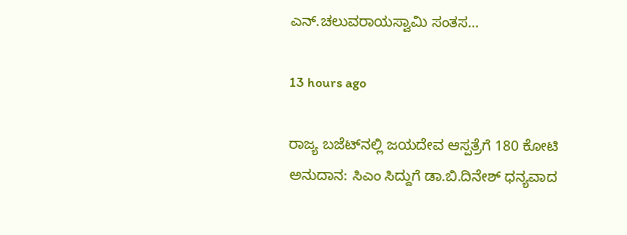ಎನ್.ಚಲುವರಾಯಸ್ವಾಮಿ ಸಂತಸ…

13 hours ago

ರಾಜ್ಯ ಬಜೆಟ್‌ನಲ್ಲಿ ಜಯದೇವ ಆಸ್ಪತ್ರೆಗೆ 180 ಕೋಟಿ ಅನುದಾನ: ಸಿಎಂ ಸಿದ್ದುಗೆ ಡಾ.ಬಿ.ದಿನೇಶ್‌ ಧನ್ಯವಾದ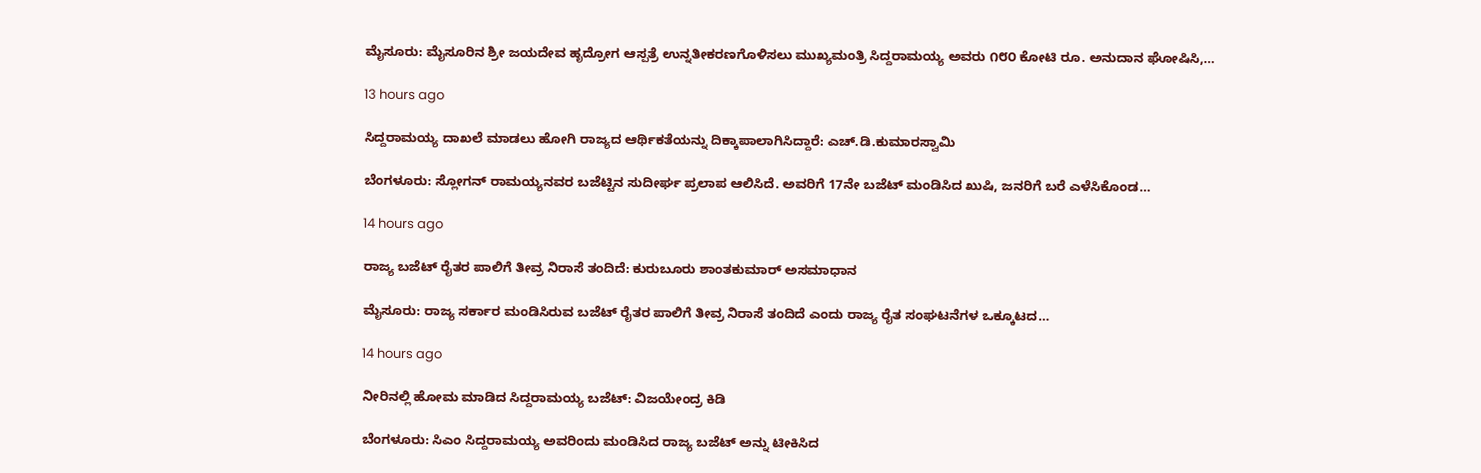ಮೈಸೂರು: ಮೈಸೂರಿನ ಶ್ರೀ ಜಯದೇವ ಹೃದ್ರೋಗ ಆಸ್ಪತ್ರೆ ಉನ್ನತೀಕರಣಗೊಳಿಸಲು ಮುಖ್ಯಮಂತ್ರಿ ಸಿದ್ದರಾಮಯ್ಯ ಅವರು ೧೮೦ ಕೋಟಿ ರೂ. ಅನುದಾನ ಘೋಷಿಸಿ,…

13 hours ago

ಸಿದ್ದರಾಮಯ್ಯ ದಾಖಲೆ ಮಾಡಲು ಹೋಗಿ ರಾಜ್ಯದ ಆರ್ಥಿಕತೆಯನ್ನು ದಿಕ್ಕಾಪಾಲಾಗಿಸಿದ್ದಾರೆ: ಎಚ್.ಡಿ.ಕುಮಾರಸ್ವಾಮಿ

ಬೆಂಗಳೂರು: ಸ್ಲೋಗನ್ ರಾಮಯ್ಯನವರ ಬಜೆಟ್ಟಿನ ಸುದೀರ್ಘ ಪ್ರಲಾಪ ಆಲಿಸಿದೆ. ಅವರಿಗೆ 17ನೇ ಬಜೆಟ್ ಮಂಡಿಸಿದ ಖುಷಿ, ಜನರಿಗೆ ಬರೆ ಎಳೆಸಿಕೊಂಡ…

14 hours ago

ರಾಜ್ಯ ಬಜೆಟ್‌ ರೈತರ ಪಾಲಿಗೆ ತೀವ್ರ ನಿರಾಸೆ ತಂದಿದೆ: ಕುರುಬೂರು ಶಾಂತಕುಮಾರ್‌ ಅಸಮಾಧಾನ

ಮೈಸೂರು: ರಾಜ್ಯ ಸರ್ಕಾರ ಮಂಡಿಸಿರುವ ಬಜೆಟ್ ರೈತರ ಪಾಲಿಗೆ ತೀವ್ರ ನಿರಾಸೆ ತಂದಿದೆ ಎಂದು ರಾಜ್ಯ ರೈತ ಸಂಘಟನೆಗಳ ಒಕ್ಕೂಟದ…

14 hours ago

ನೀರಿನಲ್ಲಿ ಹೋಮ ಮಾಡಿದ ಸಿದ್ದರಾಮಯ್ಯ ಬಜೆಟ್: ವಿಜಯೇಂದ್ರ ಕಿಡಿ

ಬೆಂಗಳೂರು: ಸಿಎಂ ಸಿದ್ದರಾಮಯ್ಯ ಅವರಿಂದು ಮಂಡಿಸಿದ ರಾಜ್ಯ ಬಜೆಟ್‌ ಅನ್ನು ಟೀಕಿಸಿದ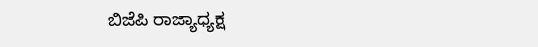ಬಿಜೆಪಿ ರಾಜ್ಯಾಧ್ಯಕ್ಷ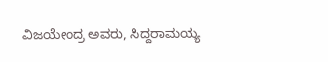ವಿಜಯೇಂದ್ರ ಅವರು, ಸಿದ್ದರಾಮಯ್ಯ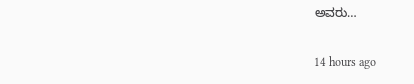ಅವರು…

14 hours ago